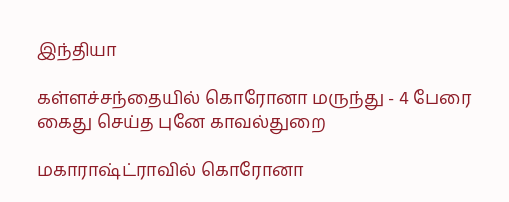இந்தியா

கள்ளச்சந்தையில் கொரோனா மருந்து - 4 பேரை கைது செய்த புனே காவல்துறை

மகாராஷ்ட்ராவில் கொரோனா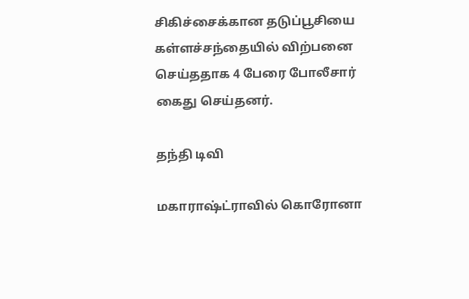சிகிச்சைக்கான தடுப்பூசியை கள்ளச்சந்தையில் விற்பனை செய்ததாக 4 பேரை போலீசார் கைது செய்தனர்.

தந்தி டிவி

மகாராஷ்ட்ராவில் கொரோனா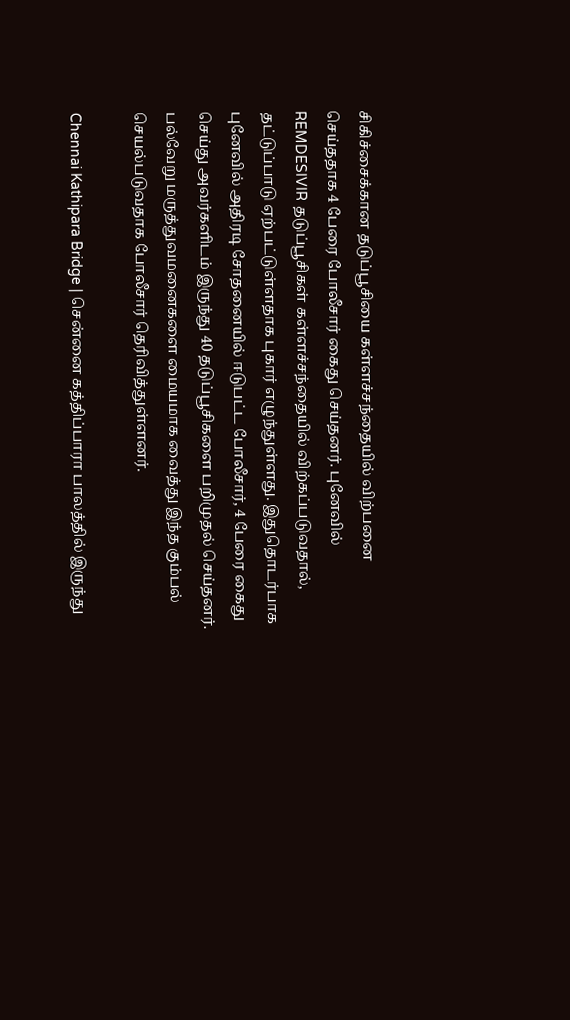சிகிச்சைக்கான தடுப்பூசியை கள்ளச்சந்தையில் விற்பனை செய்ததாக 4 பேரை போலீசார் கைது செய்தனர். புனேவில் REMDESIVIR தடுப்பூசிகள் கள்ளச்சந்தையில் விற்கப்படுவதால், தட்டுப்பாடு ஏற்பட்டுள்ளதாக புகார் எழுந்துள்ளது. இதுதொடர்பாக புனேவில் அதிரடி சோதனையில் ஈடுபட்ட போலீசார், 4 பேரை கைது செய்து அவர்களிடம் இருந்து 40 தடுப்பூசிகளை பறிமுதல் செய்தனர். பல்வேறு மருத்துவமனைகளை மையமாக வைத்து இந்த கும்பல் செயல்படுவதாக போலீசார் தெரிவித்துள்ளனர்.

Chennai Kathipara Bridge | சென்னை கத்திப்பாரா பாலத்தில் இருந்து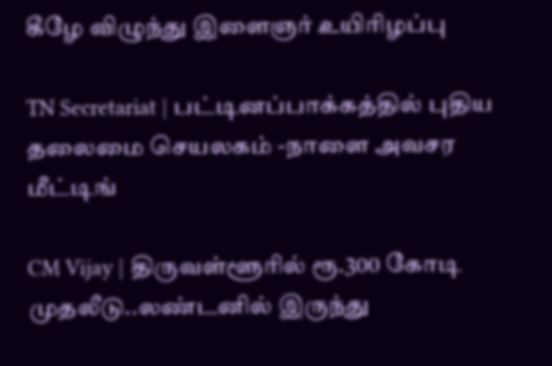கீழே விழுந்து இளைஞர் உயிரிழப்பு

TN Secretariat | பட்டினப்பாக்கத்தில் புதிய தலைமை செயலகம் -நாளை அவசர மீட்டிங்

CM Vijay | திருவள்ளூரில் ரூ.300 கோடி முதலீடு..லண்டனில் இருந்து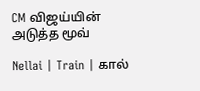CM விஜய்யின் அடுத்த மூவ்

Nellai | Train | கால்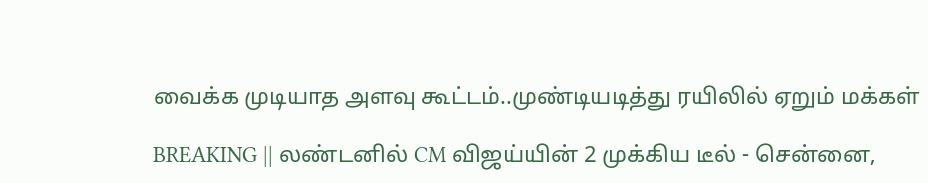வைக்க முடியாத அளவு கூட்டம்..முண்டியடித்து ரயிலில் ஏறும் மக்கள்

BREAKING || லண்டனில் CM விஜய்யின் 2 முக்கிய டீல் - சென்னை,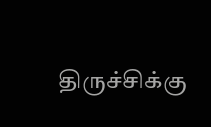திருச்சிக்கு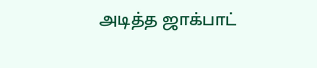அடித்த ஜாக்பாட்